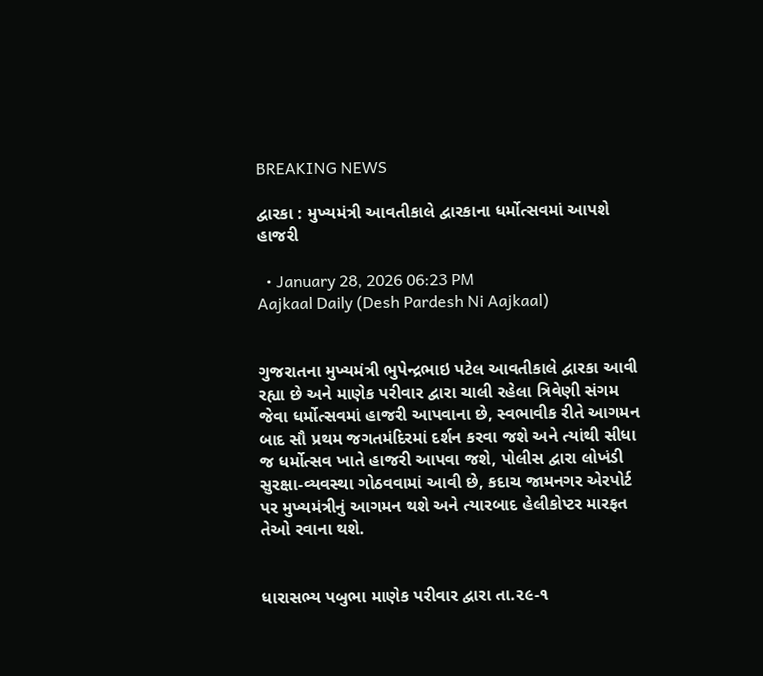BREAKING NEWS

દ્વારકા : મુખ્યમંત્રી આવતીકાલે દ્વારકાના ધર્મોત્સવમાં આપશે હાજરી

  • January 28, 2026 06:23 PM
Aajkaal Daily (Desh Pardesh Ni Aajkaal)


ગુજરાતના મુખ્યમંત્રી ભુપેન્દ્રભાઇ પટેલ આવતીકાલે દ્વારકા આવી રહ્યા છે અને માણેક પરીવાર દ્વારા ચાલી રહેલા ત્રિવેણી સંગમ જેવા ધર્મોત્સવમાં હાજરી આપવાના છે, સ્વભાવીક રીતે આગમન બાદ સૌ પ્રથમ જગતમંદિરમાં દર્શન કરવા જશે અને ત્યાંથી સીધા જ ધર્મોત્સવ ખાતે હાજરી આપવા જશે, પોલીસ દ્વારા લોખંડી સુરક્ષા-વ્યવસ્થા ગોઠવવામાં આવી છે, કદાચ જામનગર એરપોર્ટ પર મુખ્યમંત્રીનું આગમન થશે અને ત્યારબાદ હેલીકોપ્ટર મારફત તેઓ રવાના થશે.


ધારાસભ્ય પબુભા માણેક પરીવાર દ્વારા તા.૨૯-૧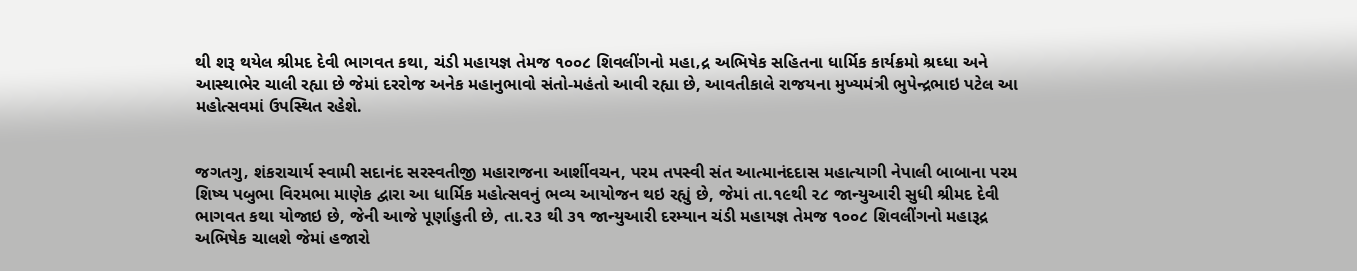થી શરૂ થયેલ શ્રીમદ દેવી ભાગવત કથા, ચંડી મહાયજ્ઞ તેમજ ૧૦૦૮ શિવલીંગનો મહા‚દ્ર અભિષેક સહિતના ધાર્મિક કાર્યક્રમો શ્રઘ્ધા અને આસ્થાભેર ચાલી રહ્યા છે જેમાં દરરોજ અનેક મહાનુભાવો સંતો-મહંતો આવી રહ્યા છે, આવતીકાલે રાજયના મુખ્યમંત્રી ભુપેન્દ્રભાઇ પટેલ આ મહોત્સવમાં ઉપસ્થિત રહેશે.


જગતગુ‚ શંકરાચાર્ય સ્વામી સદાનંદ સરસ્વતીજી મહારાજના આર્શીવચન, પરમ તપસ્વી સંત આત્માનંદદાસ મહાત્યાગી નેપાલી બાબાના પરમ શિષ્ય પબુભા વિરમભા માણેક દ્વારા આ ધાર્મિક મહોત્સવનું ભવ્ય આયોજન થઇ રહ્યું છે, જેમાં તા.૧૯થી ૨૮ જાન્યુઆરી સુધી શ્રીમદ દેવી ભાગવત કથા યોજાઇ છે, જેની આજે પૂર્ણાહુતી છે, તા.૨૩ થી ૩૧ જાન્યુઆરી દરમ્યાન ચંડી મહાયજ્ઞ તેમજ ૧૦૦૮ શિવલીંગનો મહારૂદ્ર અભિષેક ચાલશે જેમાં હજારો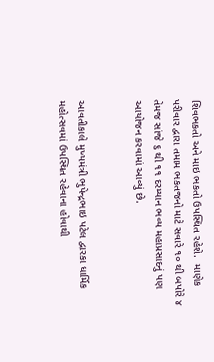શિવભકતો અને માઇ ભકતો ઉપસ્થિત રહેશે.  માણેક પરીવાર દ્વારા તમામ ભકતજનો માટે સવારે ૧૦ થી બપોરે ૪ તેમજ સાંજે ૬ થી ૧૧ દરમ્યાન ભવ્ય મહાપ્રસાદનું પણ આયોજન કરવામાં આવ્યું છે.


આવતીકાલે મુખ્યમંત્રી ભુપેન્દ્રભાઇ પટેલ દ્વારકા ધાર્મિક મહોત્સવમાં ઉપસ્થિત રહેવાના હોવાથી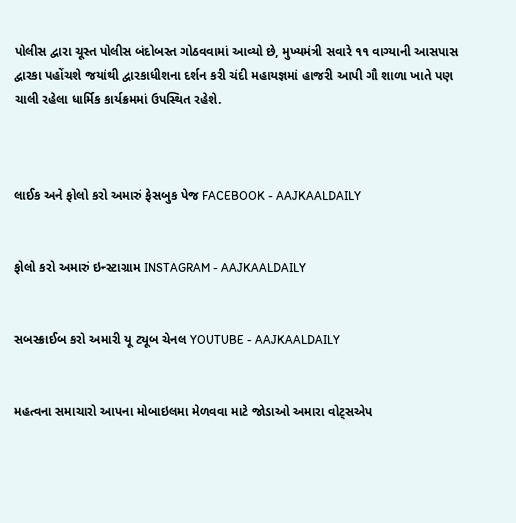પોલીસ દ્વારા ચૂસ્ત પોલીસ બંદોબસ્ત ગોઠવવામાં આવ્યો છે, મુખ્યમંત્રી સવારે ૧૧ વાગ્યાની આસપાસ દ્વારકા પહોંચશે જયાંથી દ્વારકાધીશના દર્શન કરી ચંદી મહાયજ્ઞમાં હાજરી આપી ગૌ શાળા ખાતે પણ ચાલી રહેલા ધાર્મિક કાર્યક્રમમાં ઉપસ્થિત રહેશે.



લાઈક અને ફોલો કરો અમારું ફેસબુક પેજ FACEBOOK - AAJKAALDAILY


ફોલો કરો અમારું ઇન્સ્ટાગ્રામ INSTAGRAM - AAJKAALDAILY


સબસ્ક્રાઈબ કરો અમારી યૂ ટ્યૂબ ચેનલ YOUTUBE - AAJKAALDAILY


મહત્વના સમાચારો આપના મોબાઇલમા મેળવવા માટે જોડાઓ અમારા વોટ્સએપ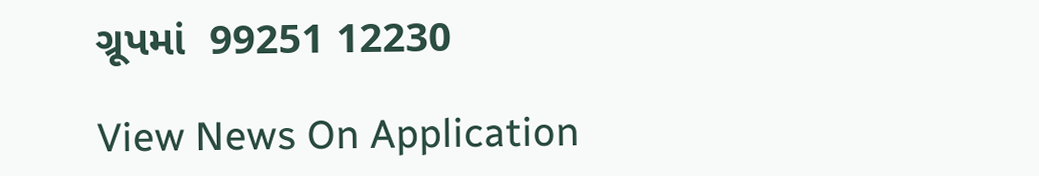ગ્રૂપમાં  99251 12230

View News On Application